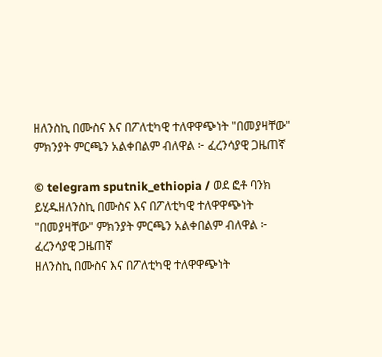ዘለንስኪ በሙስና እና በፖለቲካዊ ተለዋዋጭነት "በመያዛቸው" ምክንያት ምርጫን አልቀበልም ብለዋል ፦ ፈረንሳያዊ ጋዜጠኛ

© telegram sputnik_ethiopia / ወደ ፎቶ ባንክ ይሂዱዘለንስኪ በሙስና እና በፖለቲካዊ ተለዋዋጭነት "በመያዛቸው" ምክንያት ምርጫን አልቀበልም ብለዋል ፦ ፈረንሳያዊ ጋዜጠኛ
ዘለንስኪ በሙስና እና በፖለቲካዊ ተለዋዋጭነት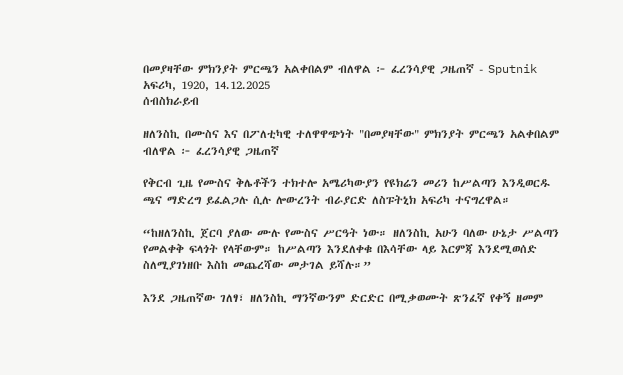በመያዛቸው ምክንያት ምርጫን አልቀበልም ብለዋል ፦ ፈረንሳያዊ ጋዜጠኛ - Sputnik አፍሪካ, 1920, 14.12.2025
ሰብስክራይብ

ዘለንስኪ በሙስና እና በፖለቲካዊ ተለዋዋጭነት "በመያዛቸው" ምክንያት ምርጫን አልቀበልም ብለዋል ፦ ፈረንሳያዊ ጋዜጠኛ

የቅርብ ጊዜ የሙስና ቅሌቶችን ተክተሎ አሜሪካውያን የዩክሬን መሪን ከሥልጣን እንዲወርዱ ጫና ማድረግ ይፈልጋሉ ሲሉ ሎውረንት ብራያርድ ለስፑትኒክ አፍሪካ ተናግረዋል።

“ከዘለንስኪ ጀርባ ያለው ሙሉ የሙስና ሥርዓት ነው። ዘለንስኪ አሁን ባለው ሁኔታ ሥልጣን የመልቀቅ ፍላጎት የላቸውም። ከሥልጣን እንደለቀቁ በእሳቸው ላይ እርምጃ እንደሚወሰድ ስለሚያገነዘቡ እስከ መጨረሻው መታገል ይሻሉ።”

እንደ ጋዜጠኛው ገለፃ፣ ዘለንስኪ ማንኛውንም ድርድር በሚቃወሙት ጽንፈኛ የቀኝ ዘመም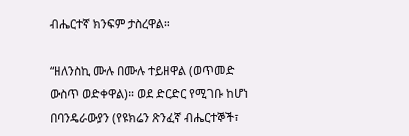ብሔርተኛ ክንፍም ታስረዋል።

“ዘለንስኪ ሙሉ በሙሉ ተይዘዋል (ወጥመድ ውስጥ ወድቀዋል)። ወደ ድርድር የሚገቡ ከሆነ በባንዴራውያን (የዩክሬን ጽንፈኛ ብሔርተኞች፣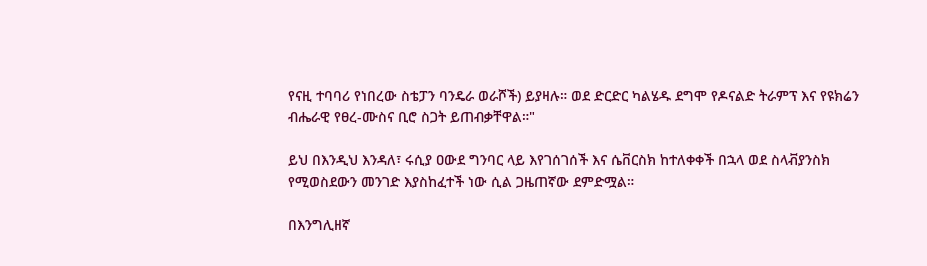የናዚ ተባባሪ የነበረው ስቴፓን ባንዴራ ወራሾች) ይያዛሉ። ወደ ድርድር ካልሄዱ ደግሞ የዶናልድ ትራምፕ እና የዩክሬን ብሔራዊ የፀረ-ሙስና ቢሮ ስጋት ይጠብቃቸዋል።"

ይህ በእንዲህ እንዳለ፣ ሩሲያ ዐውደ ግንባር ላይ እየገሰገሰች እና ሴቨርስክ ከተለቀቀች በኋላ ወደ ስላቭያንስክ የሚወስደውን መንገድ እያስከፈተች ነው ሲል ጋዜጠኛው ደምድሟል።

በእንግሊዘኛ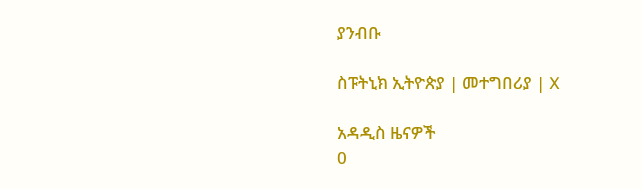ያንብቡ

ስፑትኒክ ኢትዮጵያ | መተግበሪያ | X

አዳዲስ ዜናዎች
0